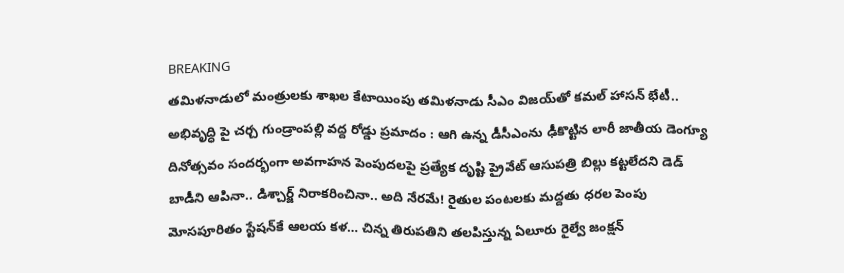BREAKING
తమిళనాడులో మంత్రులకు శాఖల కేటాయింపు తమిళనాడు సీఎం విజయ్‌తో కమల్ హాసన్ భేటీ.. అభివృద్ధి పై చర్చ గుండ్రాంపల్లి వద్ద రోడ్డు ప్రమాదం : ఆగి ఉన్న డీసీఎంను ఢీకొట్టిన లారీ జాతీయ డెంగ్యూ దినోత్సవం సందర్భంగా అవగాహన పెంపుదలపై ప్రత్యేక దృష్టి ప్రైవేట్ ఆసుపత్రి బిల్లు కట్టలేదని డెడ్ బాడీని ఆపినా.. డిశ్చార్జ్ నిరాకరించినా.. అది నేరమే! రైతుల పంటలకు మద్దతు ధరల పెంపు మోసపూరితం స్టేషన్‌కే ఆలయ కళ… చిన్న తిరుపతిని తలపిస్తున్న ఏలూరు రైల్వే జంక్షన్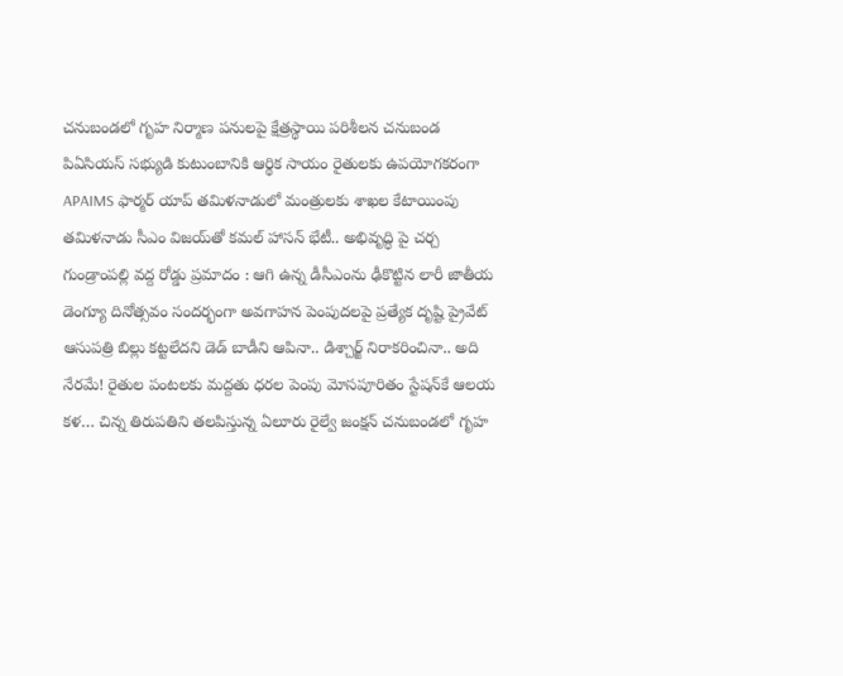చనుబండలో గృహ నిర్మాణ పనులపై క్షేత్రస్థాయి పరిశీలన చనుబండ పిఏసియస్ సభ్యుడి కుటుంబానికి ఆర్థిక సాయం రైతులకు ఉపయోగకరంగా APAIMS ఫార్మర్ యాప్ తమిళనాడులో మంత్రులకు శాఖల కేటాయింపు తమిళనాడు సీఎం విజయ్‌తో కమల్ హాసన్ భేటీ.. అభివృద్ధి పై చర్చ గుండ్రాంపల్లి వద్ద రోడ్డు ప్రమాదం : ఆగి ఉన్న డీసీఎంను ఢీకొట్టిన లారీ జాతీయ డెంగ్యూ దినోత్సవం సందర్భంగా అవగాహన పెంపుదలపై ప్రత్యేక దృష్టి ప్రైవేట్ ఆసుపత్రి బిల్లు కట్టలేదని డెడ్ బాడీని ఆపినా.. డిశ్చార్జ్ నిరాకరించినా.. అది నేరమే! రైతుల పంటలకు మద్దతు ధరల పెంపు మోసపూరితం స్టేషన్‌కే ఆలయ కళ… చిన్న తిరుపతిని తలపిస్తున్న ఏలూరు రైల్వే జంక్షన్ చనుబండలో గృహ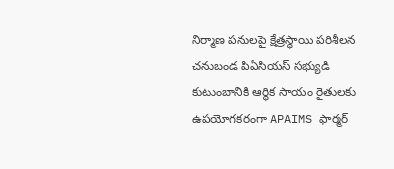నిర్మాణ పనులపై క్షేత్రస్థాయి పరిశీలన చనుబండ పిఏసియస్ సభ్యుడి కుటుంబానికి ఆర్థిక సాయం రైతులకు ఉపయోగకరంగా APAIMS ఫార్మర్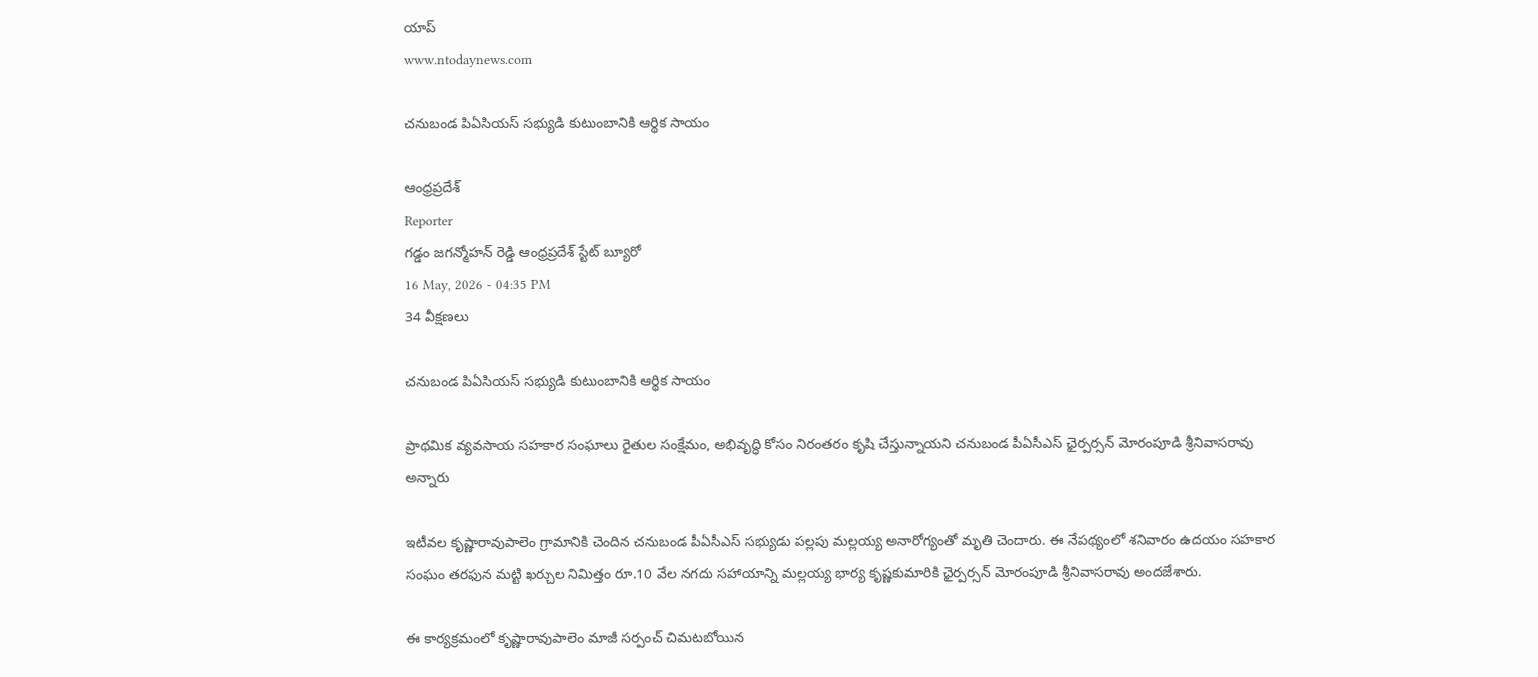యాప్
www.ntodaynews.com

చనుబండ పిఏసియస్ సభ్యుడి కుటుంబానికి ఆర్థిక సాయం

ఆంధ్రప్రదేశ్
Reporter
గడ్డం జగన్మోహన్ రెడ్డి ఆంధ్రప్రదేశ్ స్టేట్ బ్యూరో
16 May, 2026 - 04:35 PM
34 వీక్షణలు

చనుబండ పిఏసియస్ సభ్యుడి కుటుంబానికి ఆర్థిక సాయం

ప్రాథమిక వ్యవసాయ సహకార సంఘాలు రైతుల సంక్షేమం, అభివృద్ధి కోసం నిరంతరం కృషి చేస్తున్నాయని చనుబండ పీఏసీఎస్ ఛైర్పర్సన్ మోరంపూడి శ్రీనివాసరావు అన్నారు

ఇటీవల కృష్ణారావుపాలెం గ్రామానికి చెందిన చనుబండ పీఏసీఎస్ సభ్యుడు పల్లపు మల్లయ్య అనారోగ్యంతో మృతి చెందారు. ఈ నేపథ్యంలో శనివారం ఉదయం సహకార సంఘం తరఫున మట్టి ఖర్చుల నిమిత్తం రూ.10 వేల నగదు సహాయాన్ని మల్లయ్య భార్య కృష్ణకుమారికి ఛైర్పర్సన్ మోరంపూడి శ్రీనివాసరావు అందజేశారు.

ఈ కార్యక్రమంలో కృష్ణారావుపాలెం మాజీ సర్పంచ్ చిమటబోయిన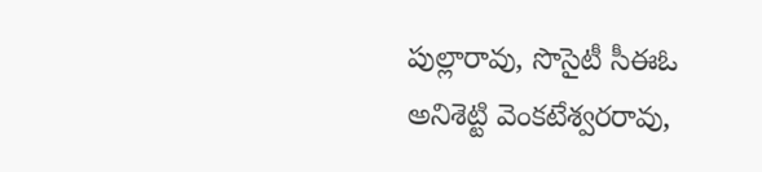పుల్లారావు, సొసైటీ సీఈఓ అనిశెట్టి వెంకటేశ్వరరావు,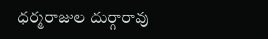ధర్మరాజుల దుర్గారావు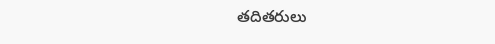తదితరులు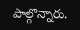పాల్గొన్నారు.